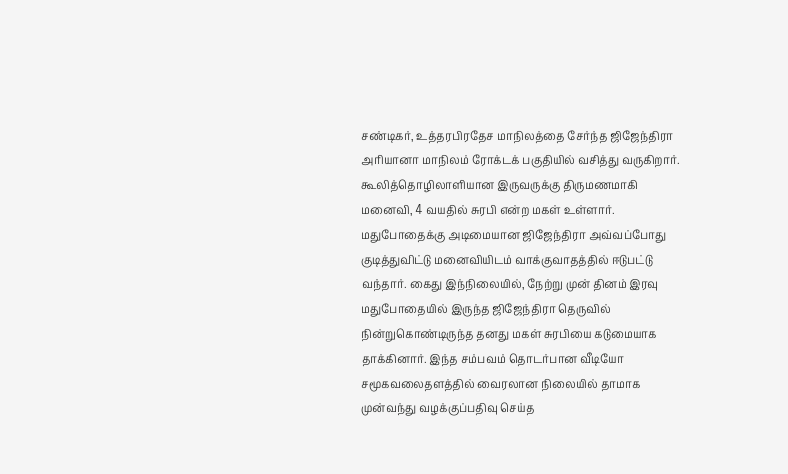சண்டிகர், உத்தரபிரதேச மாநிலத்தை சேர்ந்த ஜிஜேந்திரா அரியானா மாநிலம் ரோக்டக் பகுதியில் வசித்து வருகிறார். கூலித்தொழிலாளியான இருவருக்கு திருமணமாகி மனைவி, 4 வயதில் சுரபி என்ற மகள் உள்ளார். மதுபோதைக்கு அடிமையான ஜிஜேந்திரா அவ்வப்போது குடித்துவிட்டு மனைவியிடம் வாக்குவாதத்தில் ஈடுபட்டு வந்தார். கைது இந்நிலையில், நேற்று முன் தினம் இரவு மதுபோதையில் இருந்த ஜிஜேந்திரா தெருவில் நின்றுகொண்டிருந்த தனது மகள் சுரபியை கடுமையாக தாக்கினார். இந்த சம்பவம் தொடர்பான வீடியோ சமூகவலைதளத்தில் வைரலான நிலையில் தாமாக முன்வந்து வழக்குப்பதிவு செய்த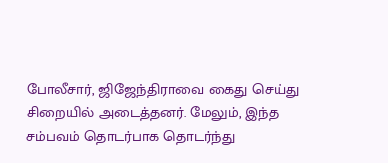போலீசார், ஜிஜேந்திராவை கைது செய்து சிறையில் அடைத்தனர். மேலும், இந்த சம்பவம் தொடர்பாக தொடர்ந்து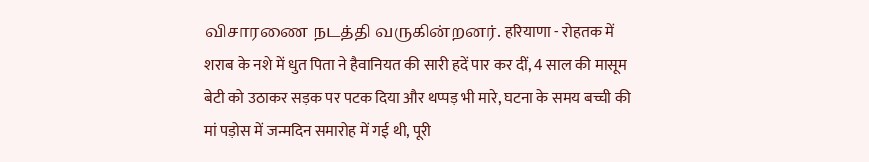விசாரணை நடத்தி வருகின்றனர். हरियाणा - रोहतक में शराब के नशे में धुत पिता ने हैवानियत की सारी हदें पार कर दीं, 4 साल की मासूम बेटी को उठाकर सड़क पर पटक दिया और थप्पड़ भी मारे, घटना के समय बच्ची की मां पड़ोस में जन्मदिन समारोह में गई थी, पूरी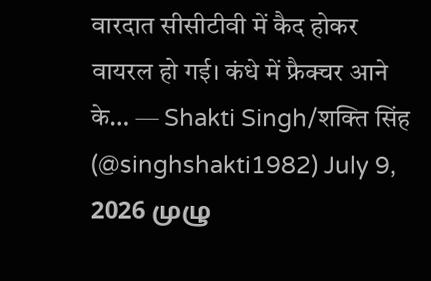वारदात सीसीटीवी में कैद होकर वायरल हो गई। कंधे में फ्रैक्चर आने के… — Shakti Singh/शक्ति सिंह (@singhshakti1982) July 9, 2026 முழு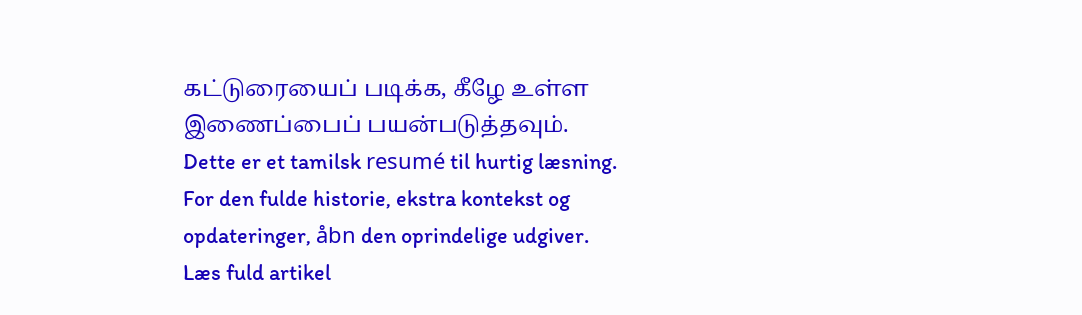கட்டுரையைப் படிக்க, கீழே உள்ள இணைப்பைப் பயன்படுத்தவும்.
Dette er et tamilsk resumé til hurtig læsning. For den fulde historie, ekstra kontekst og opdateringer, åbn den oprindelige udgiver.
Læs fuld artikel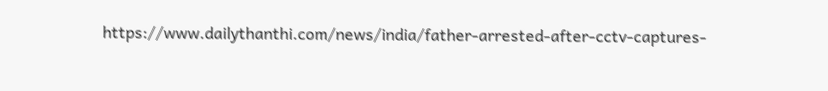https://www.dailythanthi.com/news/india/father-arrested-after-cctv-captures-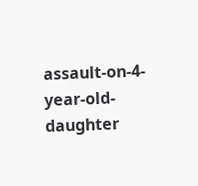assault-on-4-year-old-daughter